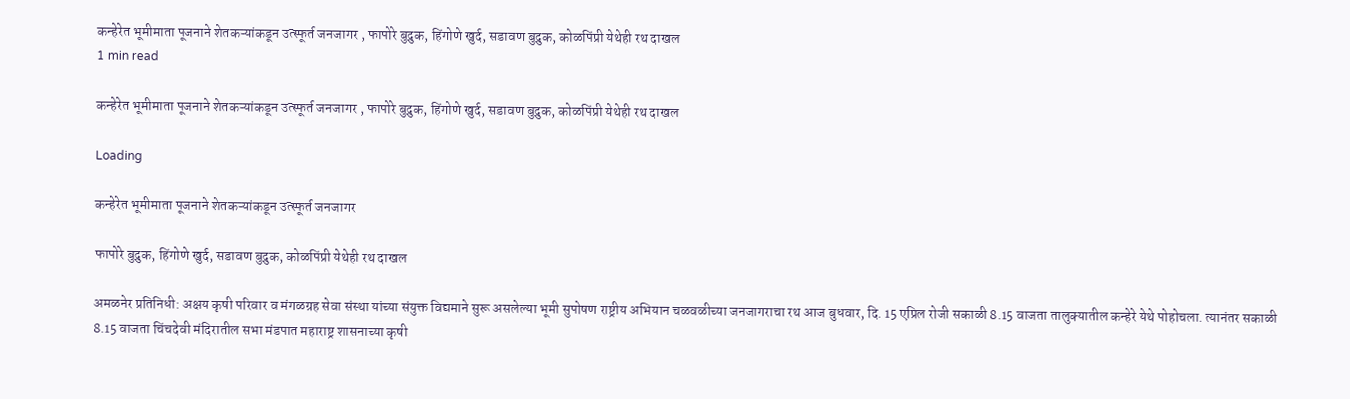कन्हेरेत भूमीमाता पूजनाने शेतकऱ्यांकडून उत्स्फूर्त जनजागर , फापोरे बुद्रुक, हिंगोणे खुर्द, सडावण बुद्रुक, कोळपिंप्री येथेही रथ दाखल
1 min read

कन्हेरेत भूमीमाता पूजनाने शेतकऱ्यांकडून उत्स्फूर्त जनजागर , फापोरे बुद्रुक, हिंगोणे खुर्द, सडावण बुद्रुक, कोळपिंप्री येथेही रथ दाखल

Loading

कन्हेरेत भूमीमाता पूजनाने शेतकऱ्यांकडून उत्स्फूर्त जनजागर

फापोरे बुद्रुक, हिंगोणे खुर्द, सडावण बुद्रुक, कोळपिंप्री येथेही रथ दाखल

अमळनेर प्रतिनिधी: अक्षय कृषी परिवार व मंगळग्रह सेवा संस्था यांच्या संयुक्त विद्यमाने सुरू असलेल्या भूमी सुपोषण राष्ट्रीय अभियान चळवळीच्या जनजागराचा रथ आज बुधवार, दि. 15 एप्रिल रोजी सकाळी 8.15 वाजता तालुक्यातील कन्हेरे येथे पोहोचला. त्यानंतर सकाळी 8.15 वाजता चिंचदेवी मंदिरातील सभा मंडपात महाराष्ट्र शासनाच्या कृषी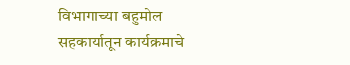विभागाच्या बहुमोल सहकार्यातून कार्यक्रमाचे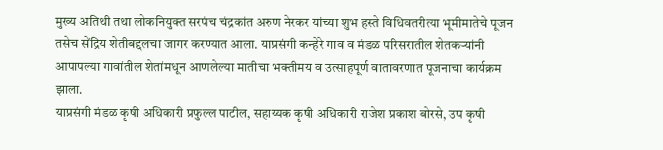मुख्य अतिथी तथा लोकनियुक्त सरपंच चंद्रकांत अरुण नेरकर यांच्या शुभ हस्ते विधिवतरीत्या भूमीमातेचे पूजन तसेच सेंद्रिय शेतीबद्दलचा जागर करण्यात आला. याप्रसंगी कन्हेरे गाव व मंडळ परिसरातील शेतकऱ्यांनी आपापल्या गावांतील शेतांमधून आणलेल्या मातीचा भक्तीमय व उत्साहपूर्ण वातावरणात पूजनाचा कार्यक्रम झाला.
याप्रसंगी मंडळ कृषी अधिकारी प्रफुल्ल पाटील, सहाय्यक कृषी अधिकारी राजेश प्रकाश बोरसे, उप कृषी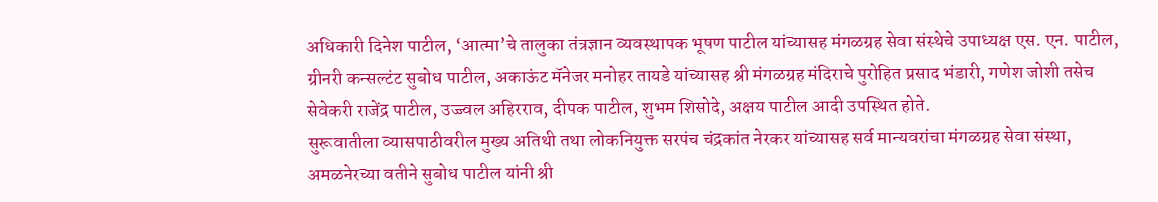अधिकारी दिनेश पाटील, ‘आत्मा‌’चे तालुका तंत्रज्ञान व्यवस्थापक भूषण पाटील यांच्यासह मंगळग्रह सेवा संस्थेचे उपाध्यक्ष एस. एन. पाटील, ग्रीनरी कन्सल्टंट सुबोध पाटील, अकाऊंट मॅनेजर मनोहर तायडे यांच्यासह श्री मंगळग्रह मंदिराचे पुरोहित प्रसाद भंडारी, गणेश जोशी तसेच सेवेकरी राजेंद्र पाटील, उज्ज्वल अहिरराव, दीपक पाटील, शुभम शिसोदे, अक्षय पाटील आदी उपस्थित होते.
सुरूवातीला व्यासपाठीवरील मुख्य अतिथी तथा लोकनियुक्त सरपंच चंद्रकांत नेरकर यांच्यासह सर्व मान्यवरांचा मंगळग्रह सेवा संस्था, अमळनेरच्या वतीने सुबोध पाटील यांनी श्री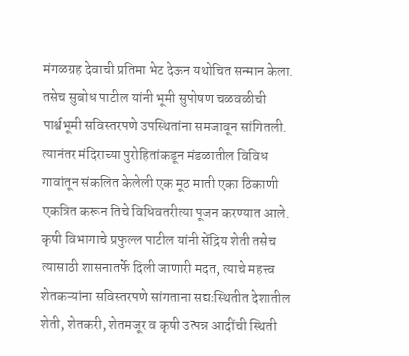मंगळग्रह देवाची प्रतिमा भेट देऊन यथोचित सन्मान केला. तसेच सुबोध पाटील यांनी भूमी सुपोषण चळवळीची पार्श्वभूमी सविस्तरपणे उपस्थितांना समजावून सांगितली. त्यानंतर मंदिराच्या पुरोहितांकडून मंडळातील विविध गावांतून संकलित केलेली एक मूठ माती एका ठिकाणी एकत्रित करून तिचे विधिवतरीत्या पूजन करण्यात आले.
कृषी विभागाचे प्रफुल्ल पाटील यांनी सेंद्रिय शेती तसेच त्यासाठी शासनातर्फे दिली जाणारी मदत, त्याचे महत्त्व शेतकऱ्यांना सविस्तरपणे सांगताना सद्यःस्थितीत देशातील शेती, शेतकरी, शेतमजूर व कृषी उत्पन्न आदींची स्थिती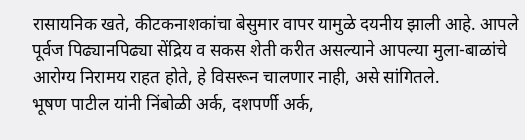रासायनिक खते, कीटकनाशकांचा बेसुमार वापर यामुळे दयनीय झाली आहे. आपले पूर्वज पिढ्यानपिढ्या सेंद्रिय व सकस शेती करीत असल्याने आपल्या मुला-बाळांचे आरोग्य निरामय राहत होते, हे विसरून चालणार नाही, असे सांगितले.
भूषण पाटील यांनी निंबोळी अर्क, दशपर्णी अर्क,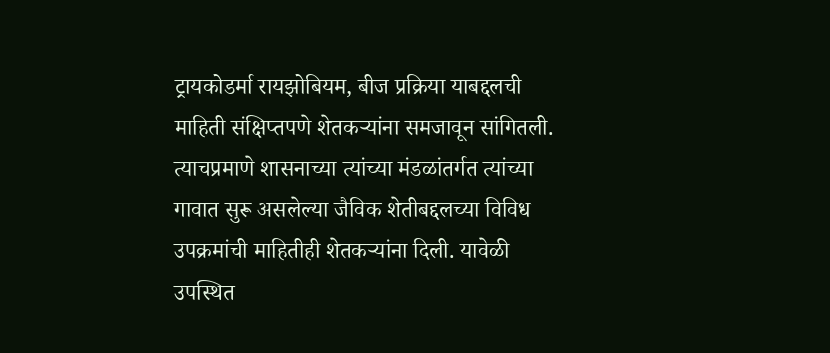ट्रायकोडर्मा रायझोबियम, बीज प्रक्रिया याबद्दलची माहिती संक्षिप्तपणे शेतकऱ्यांना समजावून सांगितली. त्याचप्रमाणे शासनाच्या त्यांच्या मंडळांतर्गत त्यांच्या गावात सुरू असलेल्या जैविक शेतीबद्दलच्या विविध उपक्रमांची माहितीही शेतकऱ्यांना दिली. यावेळी उपस्थित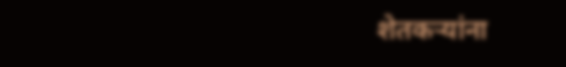शेतकऱ्यांना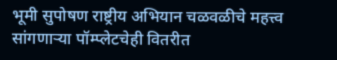भूमी सुपोषण राष्ट्रीय अभियान चळवळीचे महत्त्व सांगणाऱ्या पॉम्प्लेटचेही वितरीत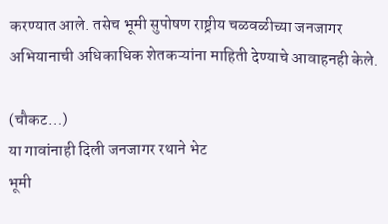करण्यात आले. तसेच भूमी सुपोषण राष्ट्रीय चळवळीच्या जनजागर अभियानाची अधिकाधिक शेतकऱ्यांना माहिती देण्याचे आवाहनही केले.

(चौकट…)
या गावांनाही दिली जनजागर रथाने भेट
भूमी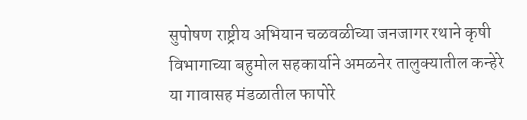सुपोषण राष्ट्रीय अभियान चळवळीच्या जनजागर रथाने कृषी विभागाच्या बहुमोल सहकार्याने अमळनेर तालुक्यातील कन्हेरे या गावासह मंडळातील फापोरे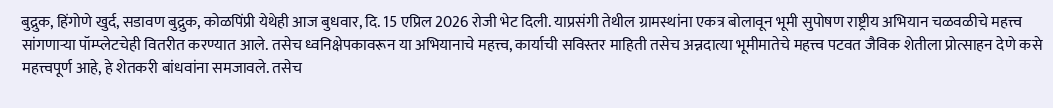बुद्रुक, हिंगोणे खुर्द, सडावण बुद्रुक, कोळपिंप्री येथेही आज बुधवार, दि. 15 एप्रिल 2026 रोजी भेट दिली. याप्रसंगी तेथील ग्रामस्थांना एकत्र बोलावून भूमी सुपोषण राष्ट्रीय अभियान चळवळीचे महत्त्व सांगणाऱ्या पॉम्प्लेटचेही वितरीत करण्यात आले. तसेच ध्वनिक्षेपकावरून या अभियानाचे महत्त्व, कार्याची सविस्तर माहिती तसेच अन्नदात्या भूमीमातेचे महत्त्व पटवत जैविक शेतीला प्रोत्साहन देणे कसे महत्त्वपूर्ण आहे, हे शेतकरी बांधवांना समजावले. तसेच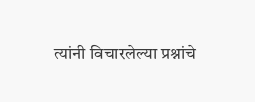त्यांनी विचारलेल्या प्रश्नांचे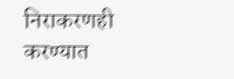निराकरणही करण्यात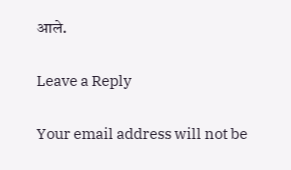आले.

Leave a Reply

Your email address will not be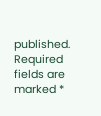published. Required fields are marked *